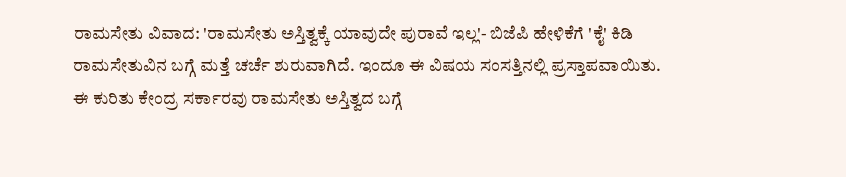ರಾಮಸೇತು ವಿವಾದ: 'ರಾಮಸೇತು ಅಸ್ತಿತ್ವಕ್ಕೆ ಯಾವುದೇ ಪುರಾವೆ ಇಲ್ಲ'- ಬಿಜೆಪಿ ಹೇಳಿಕೆಗೆ 'ಕೈ' ಕಿಡಿ
ರಾಮಸೇತುವಿನ ಬಗ್ಗೆ ಮತ್ತೆ ಚರ್ಚೆ ಶುರುವಾಗಿದೆ. ಇಂದೂ ಈ ವಿಷಯ ಸಂಸತ್ತಿನಲ್ಲಿ ಪ್ರಸ್ತಾಪವಾಯಿತು. ಈ ಕುರಿತು ಕೇಂದ್ರ ಸರ್ಕಾರವು ರಾಮಸೇತು ಅಸ್ತಿತ್ವದ ಬಗ್ಗೆ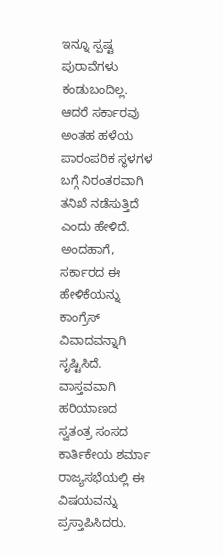ಇನ್ನೂ ಸ್ಪಷ್ಟ ಪುರಾವೆಗಳು ಕಂಡುಬಂದಿಲ್ಲ. ಆದರೆ ಸರ್ಕಾರವು ಅಂತಹ ಹಳೆಯ ಪಾರಂಪರಿಕ ಸ್ಥಳಗಳ ಬಗ್ಗೆ ನಿರಂತರವಾಗಿ ತನಿಖೆ ನಡೆಸುತ್ತಿದೆ ಎಂದು ಹೇಳಿದೆ. ಅಂದಹಾಗೆ, ಸರ್ಕಾರದ ಈ ಹೇಳಿಕೆಯನ್ನು ಕಾಂಗ್ರೆಸ್ ವಿವಾದವನ್ನಾಗಿ ಸೃಷ್ಟಿಸಿದೆ.
ವಾಸ್ತವವಾಗಿ ಹರಿಯಾಣದ ಸ್ವತಂತ್ರ ಸಂಸದ ಕಾರ್ತಿಕೇಯ ಶರ್ಮಾ ರಾಜ್ಯಸಭೆಯಲ್ಲಿ ಈ ವಿಷಯವನ್ನು ಪ್ರಸ್ತಾಪಿಸಿದರು.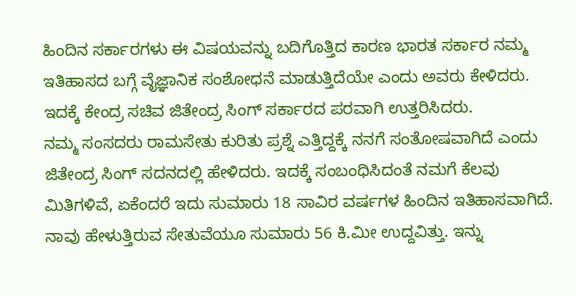ಹಿಂದಿನ ಸರ್ಕಾರಗಳು ಈ ವಿಷಯವನ್ನು ಬದಿಗೊತ್ತಿದ ಕಾರಣ ಭಾರತ ಸರ್ಕಾರ ನಮ್ಮ ಇತಿಹಾಸದ ಬಗ್ಗೆ ವೈಜ್ಞಾನಿಕ ಸಂಶೋಧನೆ ಮಾಡುತ್ತಿದೆಯೇ ಎಂದು ಅವರು ಕೇಳಿದರು. ಇದಕ್ಕೆ ಕೇಂದ್ರ ಸಚಿವ ಜಿತೇಂದ್ರ ಸಿಂಗ್ ಸರ್ಕಾರದ ಪರವಾಗಿ ಉತ್ತರಿಸಿದರು.
ನಮ್ಮ ಸಂಸದರು ರಾಮಸೇತು ಕುರಿತು ಪ್ರಶ್ನೆ ಎತ್ತಿದ್ದಕ್ಕೆ ನನಗೆ ಸಂತೋಷವಾಗಿದೆ ಎಂದು ಜಿತೇಂದ್ರ ಸಿಂಗ್ ಸದನದಲ್ಲಿ ಹೇಳಿದರು. ಇದಕ್ಕೆ ಸಂಬಂಧಿಸಿದಂತೆ ನಮಗೆ ಕೆಲವು ಮಿತಿಗಳಿವೆ, ಏಕೆಂದರೆ ಇದು ಸುಮಾರು 18 ಸಾವಿರ ವರ್ಷಗಳ ಹಿಂದಿನ ಇತಿಹಾಸವಾಗಿದೆ. ನಾವು ಹೇಳುತ್ತಿರುವ ಸೇತುವೆಯೂ ಸುಮಾರು 56 ಕಿ.ಮೀ ಉದ್ದವಿತ್ತು. ಇನ್ನು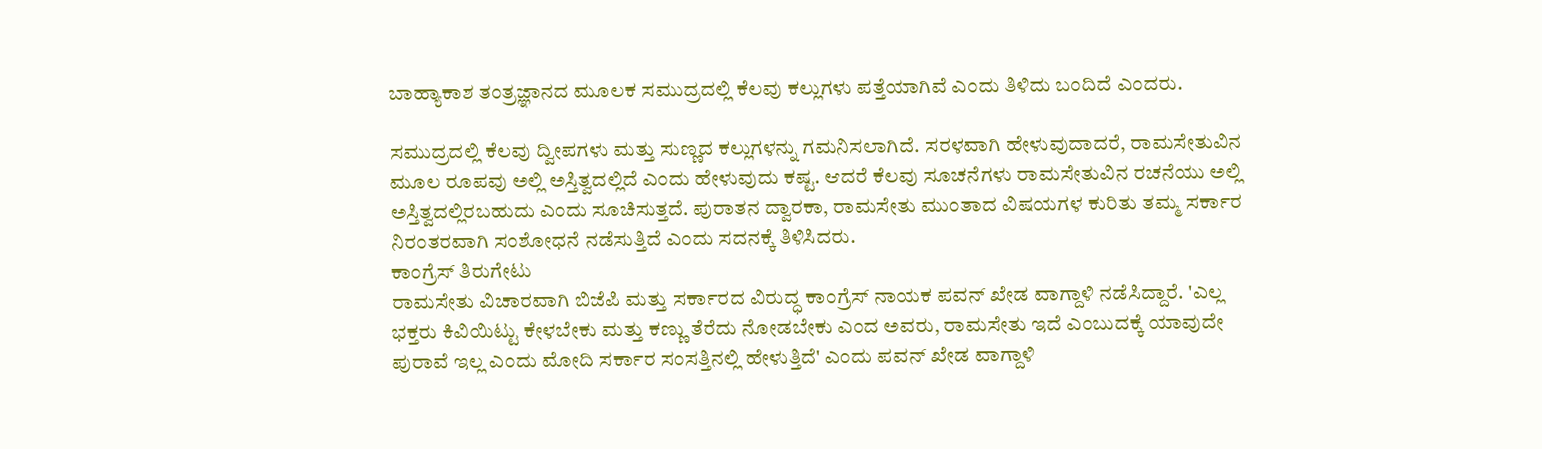ಬಾಹ್ಯಾಕಾಶ ತಂತ್ರಜ್ಞಾನದ ಮೂಲಕ ಸಮುದ್ರದಲ್ಲಿ ಕೆಲವು ಕಲ್ಲುಗಳು ಪತ್ತೆಯಾಗಿವೆ ಎಂದು ತಿಳಿದು ಬಂದಿದೆ ಎಂದರು.

ಸಮುದ್ರದಲ್ಲಿ ಕೆಲವು ದ್ವೀಪಗಳು ಮತ್ತು ಸುಣ್ಣದ ಕಲ್ಲುಗಳನ್ನು ಗಮನಿಸಲಾಗಿದೆ. ಸರಳವಾಗಿ ಹೇಳುವುದಾದರೆ, ರಾಮಸೇತುವಿನ ಮೂಲ ರೂಪವು ಅಲ್ಲಿ ಅಸ್ತಿತ್ವದಲ್ಲಿದೆ ಎಂದು ಹೇಳುವುದು ಕಷ್ಟ. ಆದರೆ ಕೆಲವು ಸೂಚನೆಗಳು ರಾಮಸೇತುವಿನ ರಚನೆಯು ಅಲ್ಲಿ ಅಸ್ತಿತ್ವದಲ್ಲಿರಬಹುದು ಎಂದು ಸೂಚಿಸುತ್ತದೆ. ಪುರಾತನ ದ್ವಾರಕಾ, ರಾಮಸೇತು ಮುಂತಾದ ವಿಷಯಗಳ ಕುರಿತು ತಮ್ಮ ಸರ್ಕಾರ ನಿರಂತರವಾಗಿ ಸಂಶೋಧನೆ ನಡೆಸುತ್ತಿದೆ ಎಂದು ಸದನಕ್ಕೆ ತಿಳಿಸಿದರು.
ಕಾಂಗ್ರೆಸ್ ತಿರುಗೇಟು
ರಾಮಸೇತು ವಿಚಾರವಾಗಿ ಬಿಜೆಪಿ ಮತ್ತು ಸರ್ಕಾರದ ವಿರುದ್ಧ ಕಾಂಗ್ರೆಸ್ ನಾಯಕ ಪವನ್ ಖೇಡ ವಾಗ್ದಾಳಿ ನಡೆಸಿದ್ದಾರೆ. 'ಎಲ್ಲ ಭಕ್ತರು ಕಿವಿಯಿಟ್ಟು ಕೇಳಬೇಕು ಮತ್ತು ಕಣ್ಣು ತೆರೆದು ನೋಡಬೇಕು ಎಂದ ಅವರು, ರಾಮಸೇತು ಇದೆ ಎಂಬುದಕ್ಕೆ ಯಾವುದೇ ಪುರಾವೆ ಇಲ್ಲ ಎಂದು ಮೋದಿ ಸರ್ಕಾರ ಸಂಸತ್ತಿನಲ್ಲಿ ಹೇಳುತ್ತಿದೆ' ಎಂದು ಪವನ್ ಖೇಡ ವಾಗ್ದಾಳಿ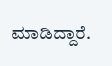ಮಾಡಿದ್ದಾರೆ.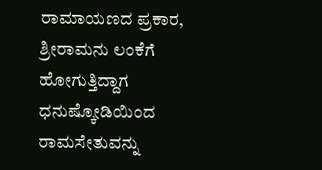ರಾಮಾಯಣದ ಪ್ರಕಾರ, ಶ್ರೀರಾಮನು ಲಂಕೆಗೆ ಹೋಗುತ್ತಿದ್ದಾಗ ಧನುಷ್ಕೋಡಿಯಿಂದ ರಾಮಸೇತುವನ್ನು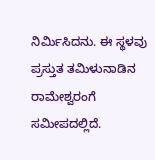ನಿರ್ಮಿಸಿದನು. ಈ ಸ್ಥಳವು ಪ್ರಸ್ತುತ ತಮಿಳುನಾಡಿನ ರಾಮೇಶ್ವರಂಗೆ ಸಮೀಪದಲ್ಲಿದೆ.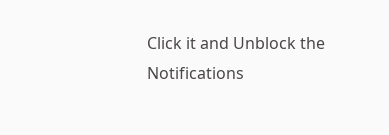Click it and Unblock the Notifications